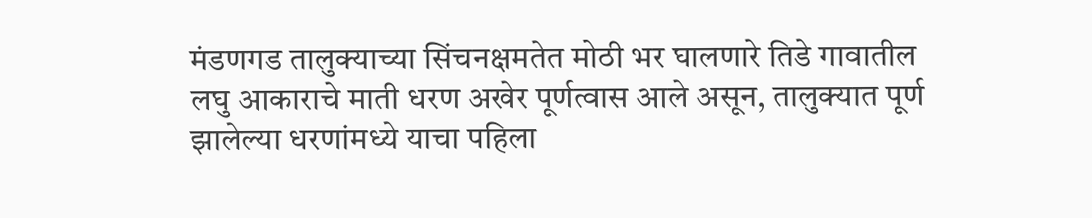मंडणगड तालुक्याच्या सिंचनक्षमतेत मोठी भर घालणारे तिडे गावातील लघु आकाराचे माती धरण अखेर पूर्णत्वास आले असून, तालुक्यात पूर्ण झालेल्या धरणांमध्ये याचा पहिला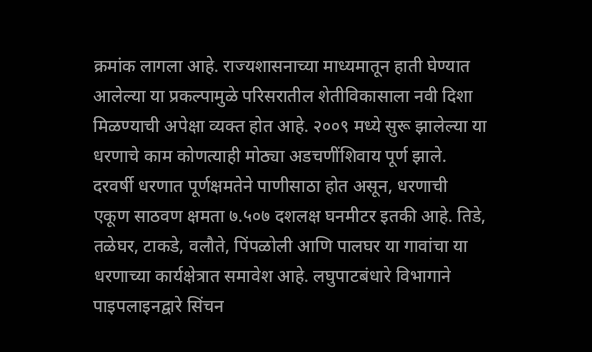क्रमांक लागला आहे. राज्यशासनाच्या माध्यमातून हाती घेण्यात आलेल्या या प्रकल्पामुळे परिसरातील शेतीविकासाला नवी दिशा मिळण्याची अपेक्षा व्यक्त होत आहे. २००९ मध्ये सुरू झालेल्या या धरणाचे काम कोणत्याही मोठ्या अडचणींशिवाय पूर्ण झाले. दरवर्षी धरणात पूर्णक्षमतेने पाणीसाठा होत असून, धरणाची एकूण साठवण क्षमता ७.५०७ दशलक्ष घनमीटर इतकी आहे. तिडे, तळेघर, टाकडे, वलौते, पिंपळोली आणि पालघर या गावांचा या धरणाच्या कार्यक्षेत्रात समावेश आहे. लघुपाटबंधारे विभागाने पाइपलाइनद्वारे सिंचन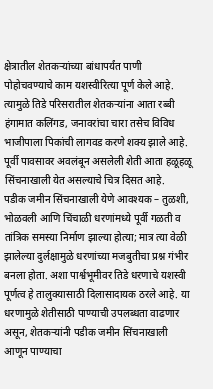क्षेत्रातील शेतकऱ्यांच्या बांधापर्यंत पाणी पोहोचवण्याचे काम यशस्वीरित्या पूर्ण केले आहे. त्यामुळे तिडे परिसरातील शेतकऱ्यांना आता रब्बी हंगामात कलिंगड, जनावरांचा चारा तसेच विविध भाजीपाला पिकांची लागवड करणे शक्य झाले आहे. पूर्वी पावसावर अवलंबून असलेली शेती आता हळूहळू सिंचनाखाली येत असल्याचे चित्र दिसत आहे.
पडीक जमीन सिंचनाखाली येणे आवश्यक – तुळशी, भोळवली आणि चिंचाळी धरणांमध्ये पूर्वी गळती व तांत्रिक समस्या निर्माण झाल्या होत्या; मात्र त्या वेळी झालेल्या दुर्लक्षामुळे धरणांच्या मजबुतीचा प्रश्न गंभीर बनला होता. अशा पार्श्वभूमीवर तिडे धरणाचे यशस्वी पूर्णत्व हे तालुक्यासाठी दिलासादायक ठरले आहे. या धरणामुळे शेतीसाठी पाण्याची उपलब्धता वाढणार असून, शेतकऱ्यांनी पडीक जमीन सिंचनाखाली आणून पाण्याचा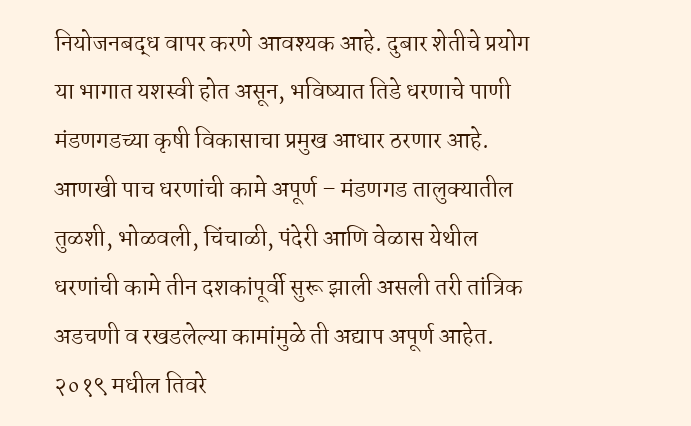नियोजनबद्ध वापर करणे आवश्यक आहे. दुबार शेतीचे प्रयोग या भागात यशस्वी होत असून, भविष्यात तिडे धरणाचे पाणी मंडणगडच्या कृषी विकासाचा प्रमुख आधार ठरणार आहे.
आणखी पाच धरणांची कामे अपूर्ण – मंडणगड तालुक्यातील तुळशी, भोळवली, चिंचाळी, पंदेरी आणि वेळास येथील धरणांची कामे तीन दशकांपूर्वी सुरू झाली असली तरी तांत्रिक अडचणी व रखडलेल्या कामांमुळे ती अद्याप अपूर्ण आहेत. २०१९ मधील तिवरे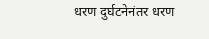धरण दुर्घटनेनंतर धरण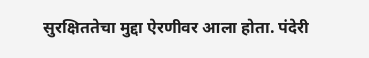सुरक्षिततेचा मुद्दा ऐरणीवर आला होता. पंदेरी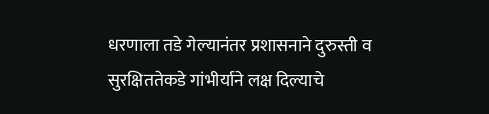धरणाला तडे गेल्यानंतर प्रशासनाने दुरुस्ती व सुरक्षिततेकडे गांभीर्याने लक्ष दिल्याचे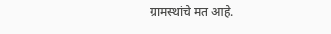ग्रामस्थांचे मत आहे.